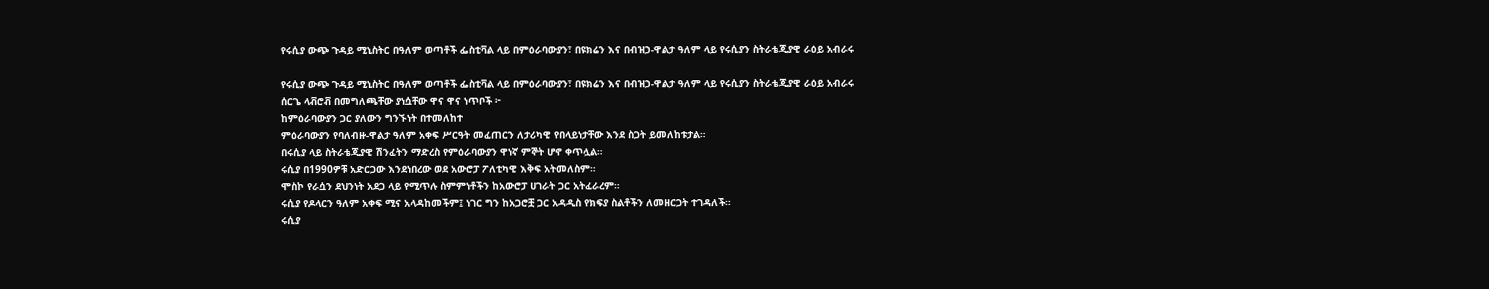የሩሲያ ውጭ ጉዳይ ሚኒስትር በዓለም ወጣቶች ፌስቲቫል ላይ በምዕራባውያን፣ በዩክሬን እና በብዝኃ-ዋልታ ዓለም ላይ የሩሲያን ስትራቴጂያዊ ራዕይ አብራሩ

የሩሲያ ውጭ ጉዳይ ሚኒስትር በዓለም ወጣቶች ፌስቲቫል ላይ በምዕራባውያን፣ በዩክሬን እና በብዝኃ-ዋልታ ዓለም ላይ የሩሲያን ስትራቴጂያዊ ራዕይ አብራሩ
ሰርጌ ላቭሮቭ በመግለጫቸው ያነሷቸው ዋና ዋና ነጥቦች ፦
ከምዕራባውያን ጋር ያለውን ግንኙነት በተመለከተ
ምዕራባውያን የባለብዙ-ዋልታ ዓለም አቀፍ ሥርዓት መፈጠርን ለታሪካዊ የበላይነታቸው እንደ ስጋት ይመለከቱታል።
በሩሲያ ላይ ስትራቴጂያዊ ሽንፈትን ማድረስ የምዕራባውያን ዋነኛ ምኞት ሆኖ ቀጥሏል።
ሩሲያ በ1990ዎቹ አድርጋው እንደነበረው ወደ አውሮፓ ፖለቲካዊ እቅፍ አትመለስም።
ሞስኮ የራሷን ደህንነት አደጋ ላይ የሚጥሉ ስምምነቶችን ከአውሮፓ ሀገራት ጋር አትፈራረም።
ሩሲያ የዶላርን ዓለም አቀፍ ሚና አላዳከመችም፤ ነገር ግን ከአጋሮቿ ጋር አዳዲስ የክፍያ ስልቶችን ለመዘርጋት ተገዳለች።
ሩሲያ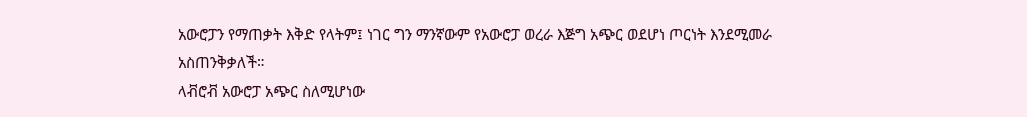አውሮፓን የማጠቃት እቅድ የላትም፤ ነገር ግን ማንኛውም የአውሮፓ ወረራ እጅግ አጭር ወደሆነ ጦርነት እንደሚመራ አስጠንቅቃለች።
ላቭሮቭ አውሮፓ አጭር ስለሚሆነው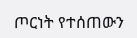ጦርነት የተሰጠውን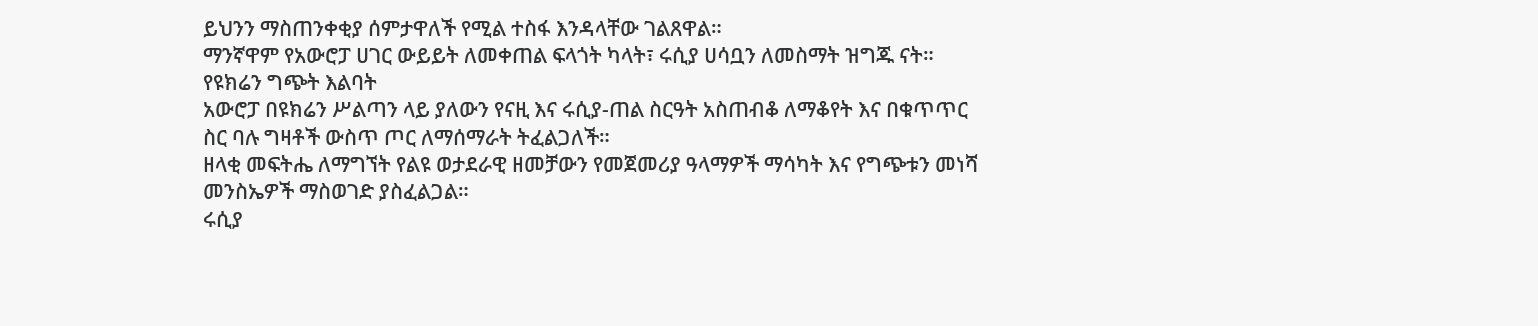ይህንን ማስጠንቀቂያ ሰምታዋለች የሚል ተስፋ እንዳላቸው ገልጸዋል።
ማንኛዋም የአውሮፓ ሀገር ውይይት ለመቀጠል ፍላጎት ካላት፣ ሩሲያ ሀሳቧን ለመስማት ዝግጁ ናት።
የዩክሬን ግጭት እልባት
አውሮፓ በዩክሬን ሥልጣን ላይ ያለውን የናዚ እና ሩሲያ-ጠል ስርዓት አስጠብቆ ለማቆየት እና በቁጥጥር ስር ባሉ ግዛቶች ውስጥ ጦር ለማሰማራት ትፈልጋለች።
ዘላቂ መፍትሔ ለማግኘት የልዩ ወታደራዊ ዘመቻውን የመጀመሪያ ዓላማዎች ማሳካት እና የግጭቱን መነሻ መንስኤዎች ማስወገድ ያስፈልጋል።
ሩሲያ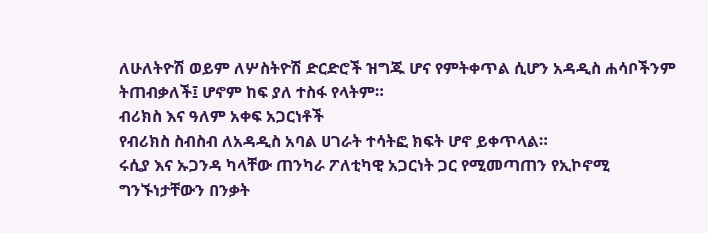ለሁለትዮሽ ወይም ለሦስትዮሽ ድርድሮች ዝግጁ ሆና የምትቀጥል ሲሆን አዳዲስ ሐሳቦችንም ትጠብቃለች፤ ሆኖም ከፍ ያለ ተስፋ የላትም።
ብሪክስ እና ዓለም አቀፍ አጋርነቶች
የብሪክስ ስብስብ ለአዳዲስ አባል ሀገራት ተሳትፎ ክፍት ሆኖ ይቀጥላል።
ሩሲያ እና ኡጋንዳ ካላቸው ጠንካራ ፖለቲካዊ አጋርነት ጋር የሚመጣጠን የኢኮኖሚ ግንኙነታቸውን በንቃት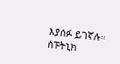እያሰፉ ይገኛሉ።
ስፑትኒክ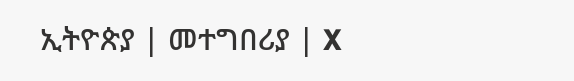ኢትዮጵያ | መተግበሪያ | X